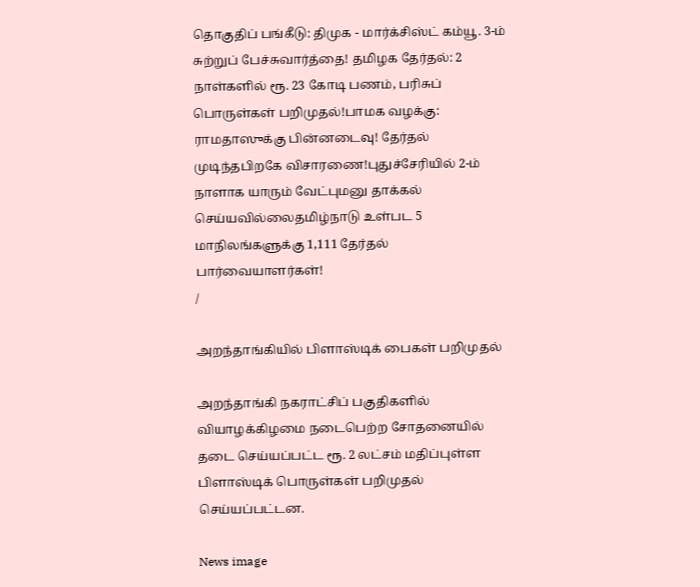தொகுதிப் பங்கீடு: திமுக - மார்க்சிஸ்ட் கம்யூ. 3-ம் சுற்றுப் பேச்சுவார்த்தை! தமிழக தேர்தல்: 2 நாள்களில் ரூ. 23 கோடி பணம், பரிசுப் பொருள்கள் பறிமுதல்!பாமக வழக்கு: ராமதாஸுக்கு பின்னடைவு! தேர்தல் முடிந்தபிறகே விசாரணை!புதுச்சேரியில் 2-ம் நாளாக யாரும் வேட்புமனு தாக்கல் செய்யவில்லைதமிழ்நாடு உள்பட 5 மாநிலங்களுக்கு 1,111 தேர்தல் பார்வையாளர்கள்!
/

அறந்தாங்கியில் பிளாஸ்டிக் பைகள் பறிமுதல்

அறந்தாங்கி நகராட்சிப் பகுதிகளில் வியாழக்கிழமை நடைபெற்ற சோதனையில் தடை செய்யப்பட்ட ரூ. 2 லட்சம் மதிப்புள்ள பிளாஸ்டிக் பொருள்கள் பறிமுதல் செய்யப்பட்டன.

News image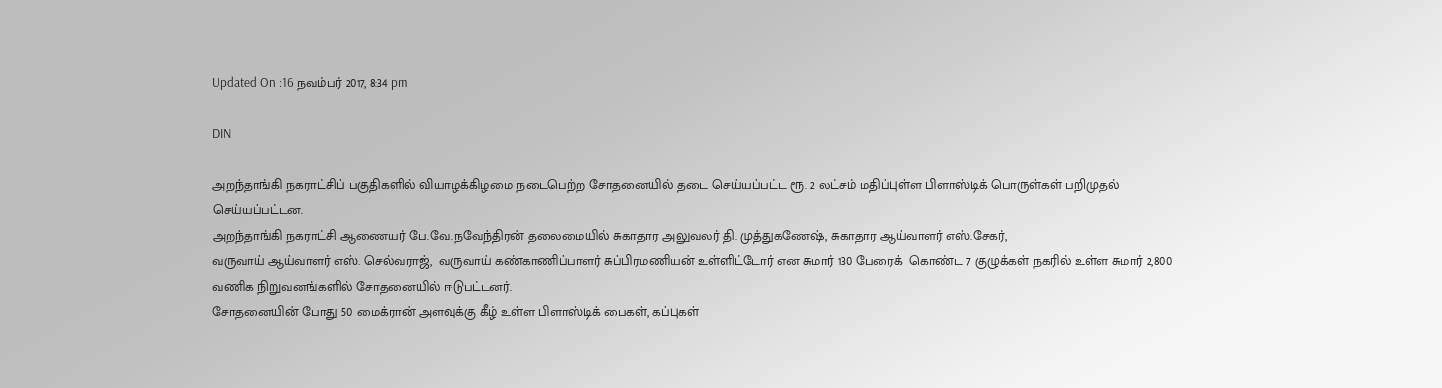Updated On :16 நவம்பர் 2017, 8:34 pm

DIN

அறந்தாங்கி நகராட்சிப் பகுதிகளில் வியாழக்கிழமை நடைபெற்ற சோதனையில் தடை செய்யப்பட்ட ரூ. 2 லட்சம் மதிப்புள்ள பிளாஸ்டிக் பொருள்கள் பறிமுதல் செய்யப்பட்டன.
அறந்தாங்கி நகராட்சி ஆணையர் பே.வே.நவேந்திரன் தலைமையில் சுகாதார அலுவலர் தி. முத்துகணேஷ், சுகாதார ஆய்வாளர் எஸ்.சேகர்,
வருவாய் ஆய்வாளர் எஸ். செல்வராஜ்,  வருவாய் கண்காணிப்பாளர் சுப்பிரமணியன் உள்ளிட்டோர் என சுமார் 130 பேரைக்  கொண்ட 7 குழுக்கள் நகரில் உள்ள சுமார் 2,800 வணிக நிறுவனங்களில் சோதனையில் ஈடுபட்டனர்.
சோதனையின் போது 50 மைக்ரான் அளவுக்கு கீழ் உள்ள பிளாஸ்டிக் பைகள், கப்புகள்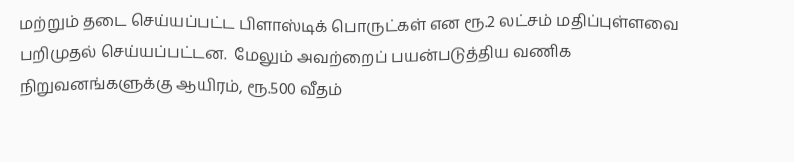மற்றும் தடை செய்யப்பட்ட பிளாஸ்டிக் பொருட்கள் என ரூ.2 லட்சம் மதிப்புள்ளவை பறிமுதல் செய்யப்பட்டன.  மேலும் அவற்றைப் பயன்படுத்திய வணிக நிறுவனங்களுக்கு ஆயிரம், ரூ.500 வீதம்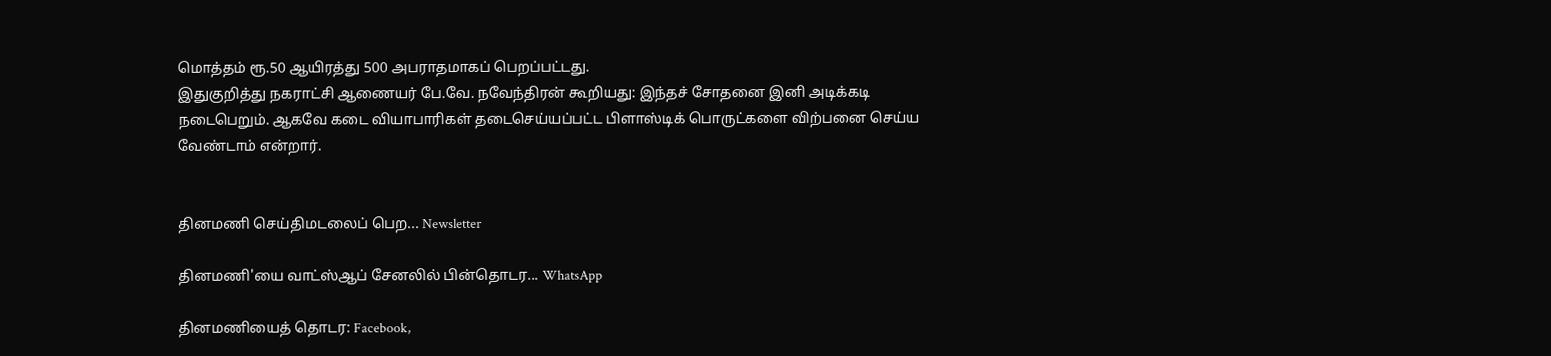மொத்தம் ரூ.50 ஆயிரத்து 500 அபராதமாகப் பெறப்பட்டது.
இதுகுறித்து நகராட்சி ஆணையர் பே.வே. நவேந்திரன் கூறியது: இந்தச் சோதனை இனி அடிக்கடி நடைபெறும். ஆகவே கடை வியாபாரிகள் தடைசெய்யப்பட்ட பிளாஸ்டிக் பொருட்களை விற்பனை செய்ய வேண்டாம் என்றார்.


தினமணி செய்திமடலைப் பெற... Newsletter

தினமணி'யை வாட்ஸ்ஆப் சேனலில் பின்தொடர... WhatsApp

தினமணியைத் தொடர: Facebook,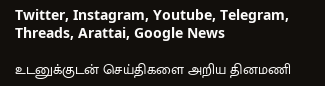Twitter, Instagram, Youtube, Telegram, Threads, Arattai, Google News

உடனுக்குடன் செய்திகளை அறிய தினமணி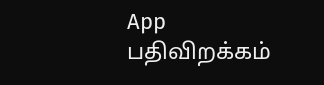App பதிவிறக்கம்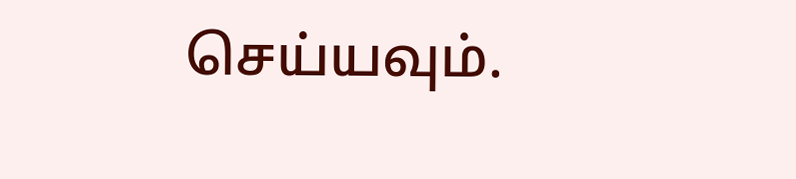செய்யவும்.